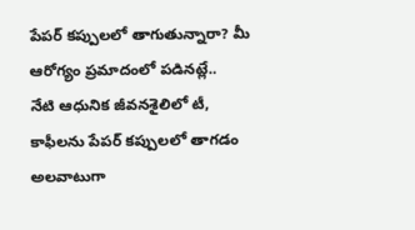పేపర్ కప్పులలో తాగుతున్నారా? మీ ఆరోగ్యం ప్రమాదంలో పడినట్లే..
నేటి ఆధునిక జీవనశైలిలో టీ, కాఫీలను పేపర్ కప్పులలో తాగడం అలవాటుగా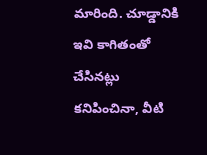మారింది. చూడ్డానికి ఇవి కాగితంతో చేసినట్లు కనిపించినా, వీటి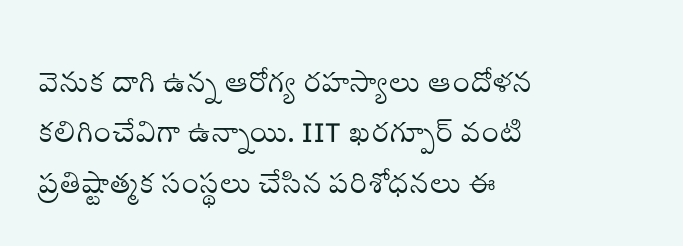వెనుక దాగి ఉన్న ఆరోగ్య రహస్యాలు ఆందోళన కలిగించేవిగా ఉన్నాయి. IIT ఖరగ్పూర్ వంటి ప్రతిష్టాత్మక సంస్థలు చేసిన పరిశోధనలు ఈ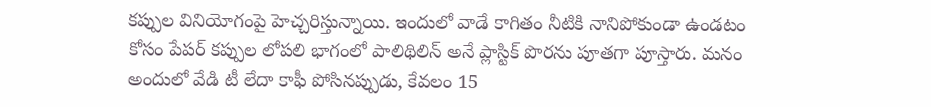కప్పుల వినియోగంపై హెచ్చరిస్తున్నాయి. ఇందులో వాడే కాగితం నీటికి నానిపోకుండా ఉండటం కోసం పేపర్ కప్పుల లోపలి భాగంలో పాలిథిలిన్ అనే ప్లాస్టిక్ పొరను పూతగా పూస్తారు. మనం అందులో వేడి టీ లేదా కాఫీ పోసినప్పుడు, కేవలం 15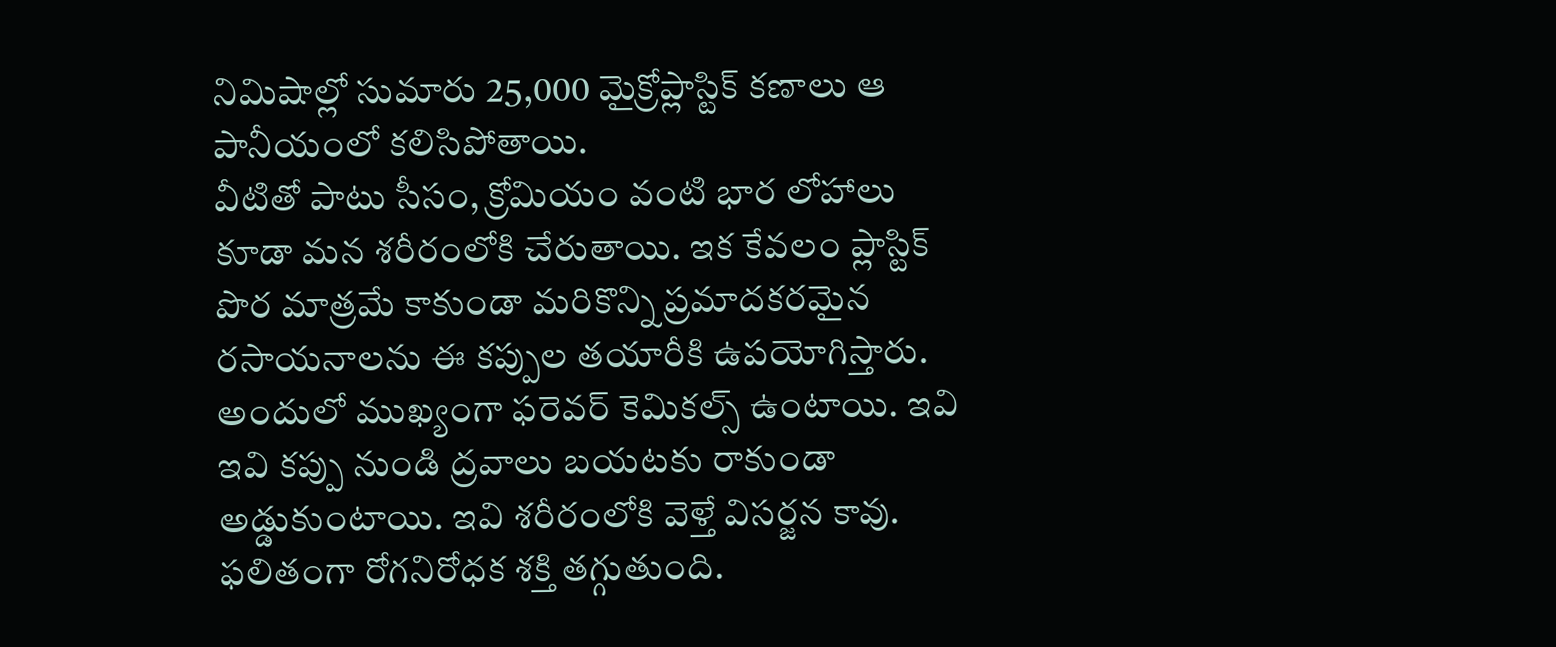నిమిషాల్లో సుమారు 25,000 మైక్రోప్లాస్టిక్ కణాలు ఆ పానీయంలో కలిసిపోతాయి.
వీటితో పాటు సీసం, క్రోమియం వంటి భార లోహాలు కూడా మన శరీరంలోకి చేరుతాయి. ఇక కేవలం ప్లాస్టిక్ పొర మాత్రమే కాకుండా మరికొన్ని ప్రమాదకరమైన రసాయనాలను ఈ కప్పుల తయారీకి ఉపయోగిస్తారు. అందులో ముఖ్యంగా ఫరెవర్ కెమికల్స్ ఉంటాయి. ఇవి ఇవి కప్పు నుండి ద్రవాలు బయటకు రాకుండా అడ్డుకుంటాయి. ఇవి శరీరంలోకి వెళ్తే విసర్జన కావు. ఫలితంగా రోగనిరోధక శక్తి తగ్గుతుంది.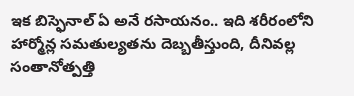ఇక బిస్ఫెనాల్ ఏ అనే రసాయనం.. ఇది శరీరంలోని హార్మోన్ల సమతుల్యతను దెబ్బతీస్తుంది, దీనివల్ల సంతానోత్పత్తి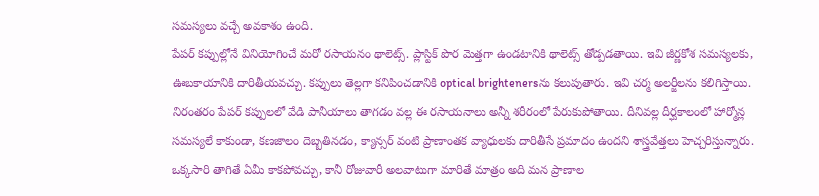సమస్యలు వచ్చే అవకాశం ఉంది.
పేపర్ కప్పుల్లోనే వినియోగించే మరో రసాయనం థాలెట్స్. ప్లాస్టిక్ పొర మెత్తగా ఉండటానికి థాలెట్స్ తోడ్పడతాయి. ఇవి జీర్ణకోశ సమస్యలకు, ఊబకాయానికి దారితీయవచ్చు. కప్పులు తెల్లగా కనిపించడానికి optical brightenersను కలుపుతారు. ఇవి చర్మ అలర్జీలను కలిగిస్తాయి. నిరంతరం పేపర్ కప్పులలో వేడి పానీయాలు తాగడం వల్ల ఈ రసాయనాలు అన్నీ శరీరంలో పేరుకుపోతాయి. దీనివల్ల దీర్ఘకాలంలో హార్మోన్ల సమస్యలే కాకుండా, కణజాలం దెబ్బతినడం, క్యాన్సర్ వంటి ప్రాణాంతక వ్యాధులకు దారితీసే ప్రమాదం ఉందని శాస్త్రవేత్తలు హెచ్చరిస్తున్నారు.
ఒక్కసారి తాగితే ఏమీ కాకపోవచ్చు, కానీ రోజువారీ అలవాటుగా మారితే మాత్రం అది మన ప్రాణాల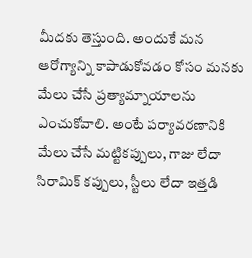మీదకు తెస్తుంది. అందుకే మన ఆరోగ్యాన్ని కాపాడుకోవడం కోసం మనకు మేలు చేసే ప్రత్యామ్నాయాలను ఎంచుకోవాలి. అంటే పర్యావరణానికి మేలు చేసే మట్టికప్పులు, గాజు లేదా సిరామిక్ కప్పులు, స్టీలు లేదా ఇత్తడి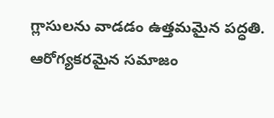గ్లాసులను వాడడం ఉత్తమమైన పద్ధతి. ఆరోగ్యకరమైన సమాజం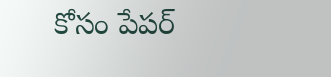కోసం పేపర్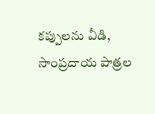కప్పులను వీడి, సాంప్రదాయ పాత్రల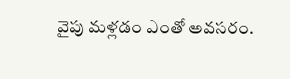వైపు మళ్లడం ఎంతో అవసరం.